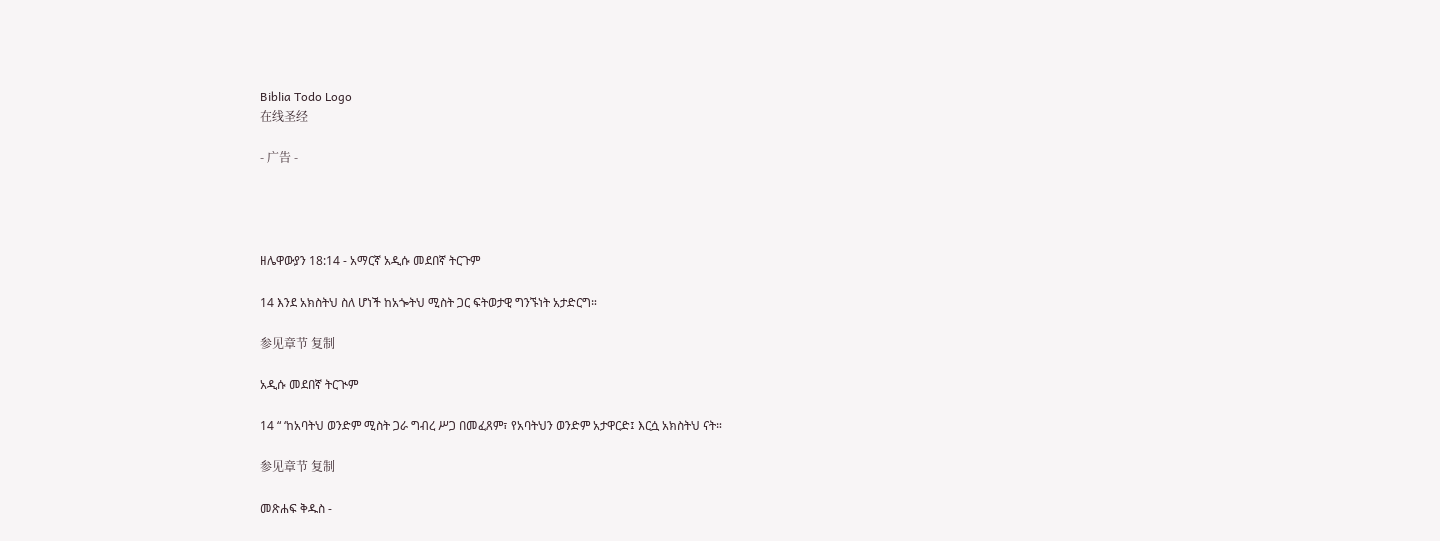Biblia Todo Logo
在线圣经

- 广告 -




ዘሌዋውያን 18:14 - አማርኛ አዲሱ መደበኛ ትርጉም

14 እንደ አክስትህ ስለ ሆነች ከአጐትህ ሚስት ጋር ፍትወታዊ ግንኙነት አታድርግ።

参见章节 复制

አዲሱ መደበኛ ትርጒም

14 “ ‘ከአባትህ ወንድም ሚስት ጋራ ግብረ ሥጋ በመፈጸም፣ የአባትህን ወንድም አታዋርድ፤ እርሷ አክስትህ ናት።

参见章节 复制

መጽሐፍ ቅዱስ -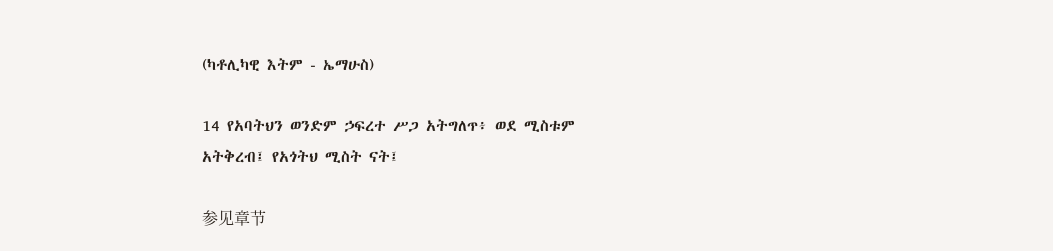(ካቶሊካዊ እትም - ኤማሁስ)

14 የአባትህን ወንድም ኃፍረተ ሥጋ አትግለጥ፥ ወደ ሚስቱም አትቅረብ፤ የአጎትህ ሚስት ናት፤

参见章节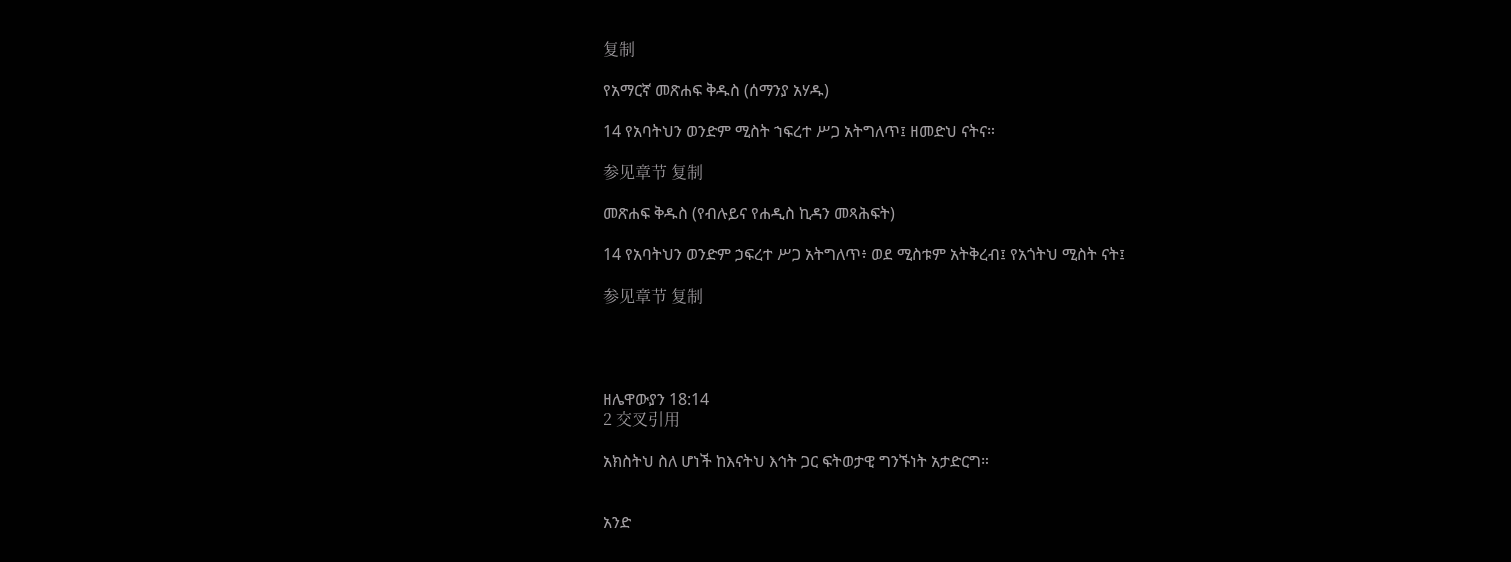复制

የአማርኛ መጽሐፍ ቅዱስ (ሰማንያ አሃዱ)

14 የአባትህን ወንድም ሚስት ኀፍረተ ሥጋ አትግለጥ፤ ዘመድህ ናትና።

参见章节 复制

መጽሐፍ ቅዱስ (የብሉይና የሐዲስ ኪዳን መጻሕፍት)

14 የአባትህን ወንድም ኃፍረተ ሥጋ አትግለጥ፥ ወደ ሚስቱም አትቅረብ፤ የአጎትህ ሚስት ናት፤

参见章节 复制




ዘሌዋውያን 18:14
2 交叉引用

አክስትህ ስለ ሆነች ከእናትህ እኅት ጋር ፍትወታዊ ግንኙነት አታድርግ።


አንድ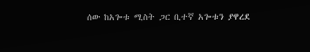ሰው ከአጐቱ ሚስት ጋር ቢተኛ አጐቱን ያዋረደ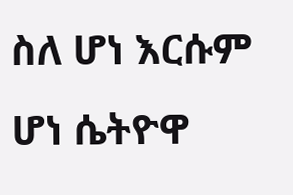ስለ ሆነ እርሱም ሆነ ሴትዮዋ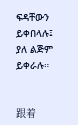ፍዳቸውን ይቀበላሉ፤ ያለ ልጅም ይቀራሉ።


跟着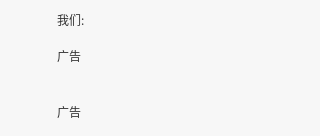我们:

广告


广告